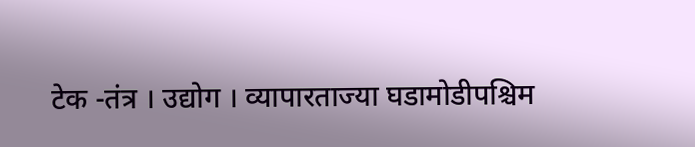टेक -तंत्र । उद्योग । व्यापारताज्या घडामोडीपश्चिम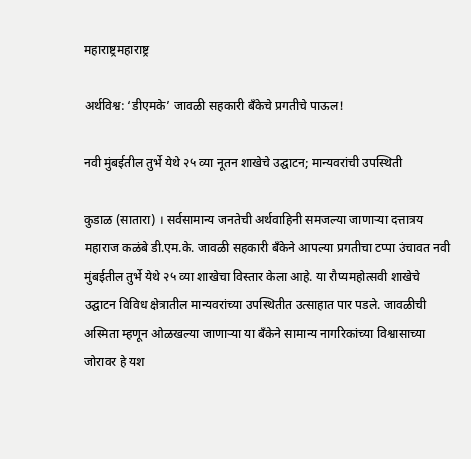महाराष्ट्रमहाराष्ट्र

अर्थविश्व: ‘डीएमके’ जावळी सहकारी बँकेचे प्रगतीचे पाऊल!

नवी मुंबईतील तुर्भे येथे २५ व्या नूतन शाखेचे उद्घाटन; मान्यवरांची उपस्थिती

कुडाळ (सातारा) । सर्वसामान्य जनतेची अर्थवाहिनी समजल्या जाणाऱ्या दत्तात्रय महाराज कळंबे डी.एम.के. जावळी सहकारी बँकेने आपल्या प्रगतीचा टप्पा उंचावत नवी मुंबईतील तुर्भे येथे २५ व्या शाखेचा विस्तार केला आहे. या रौप्यमहोत्सवी शाखेचे उद्घाटन विविध क्षेत्रातील मान्यवरांच्या उपस्थितीत उत्साहात पार पडले. जावळीची अस्मिता म्हणून ओळखल्या जाणाऱ्या या बँकेने सामान्य नागरिकांच्या विश्वासाच्या जोरावर हे यश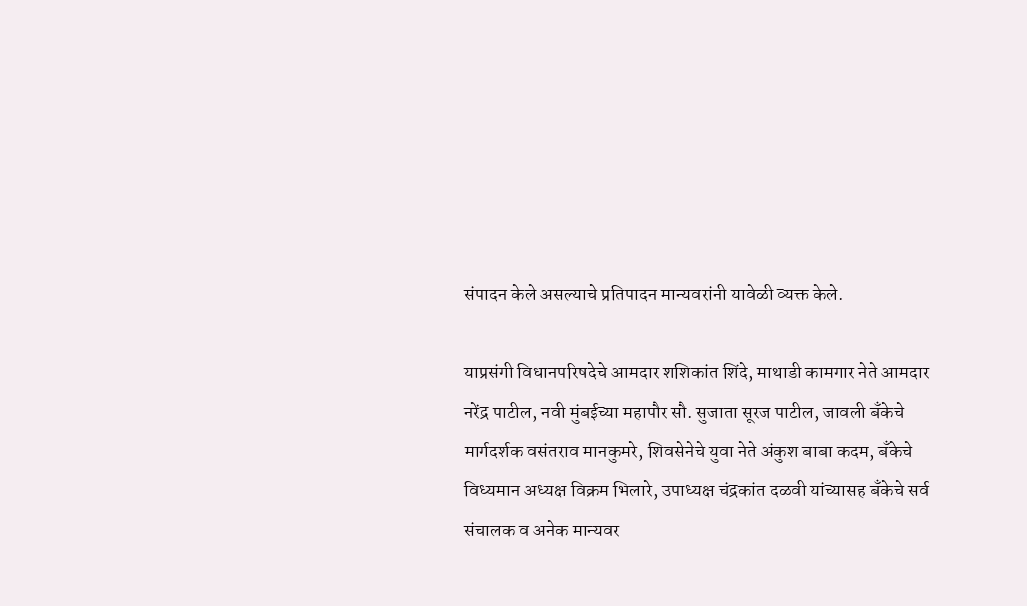संपादन केले असल्याचे प्रतिपादन मान्यवरांनी यावेळी व्यक्त केले.

याप्रसंगी विधानपरिषदेचे आमदार शशिकांत शिंदे, माथाडी कामगार नेते आमदार नरेंद्र पाटील, नवी मुंबईच्या महापौर सौ. सुजाता सूरज पाटील, जावली बँकेचे मार्गदर्शक वसंतराव मानकुमरे, शिवसेनेचे युवा नेते अंकुश बाबा कदम, बँकेचे विध्यमान अध्यक्ष विक्रम भिलारे, उपाध्यक्ष चंद्रकांत दळवी यांच्यासह बँकेचे सर्व संचालक व अनेक मान्यवर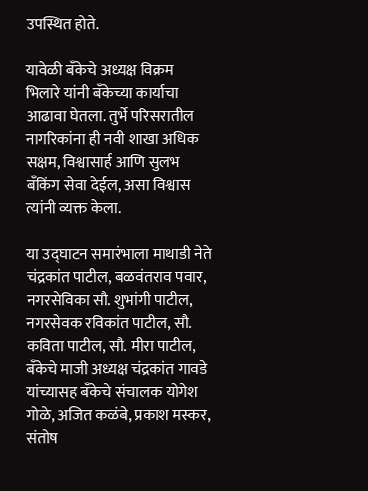उपस्थित होते.

यावेळी बँकेचे अध्यक्ष विक्रम भिलारे यांनी बँकेच्या कार्याचा आढावा घेतला. तुर्भे परिसरातील नागरिकांना ही नवी शाखा अधिक सक्षम, विश्वासार्ह आणि सुलभ बँकिंग सेवा देईल, असा विश्वास त्यांनी व्यक्त केला.

या उद्घाटन समारंभाला माथाडी नेते चंद्रकांत पाटील, बळवंतराव पवार, नगरसेविका सौ. शुभांगी पाटील, नगरसेवक रविकांत पाटील, सौ. कविता पाटील, सौ. मीरा पाटील, बँकेचे माजी अध्यक्ष चंद्रकांत गावडे यांच्यासह बँकेचे संचालक योगेश गोळे, अजित कळंबे, प्रकाश मस्कर, संतोष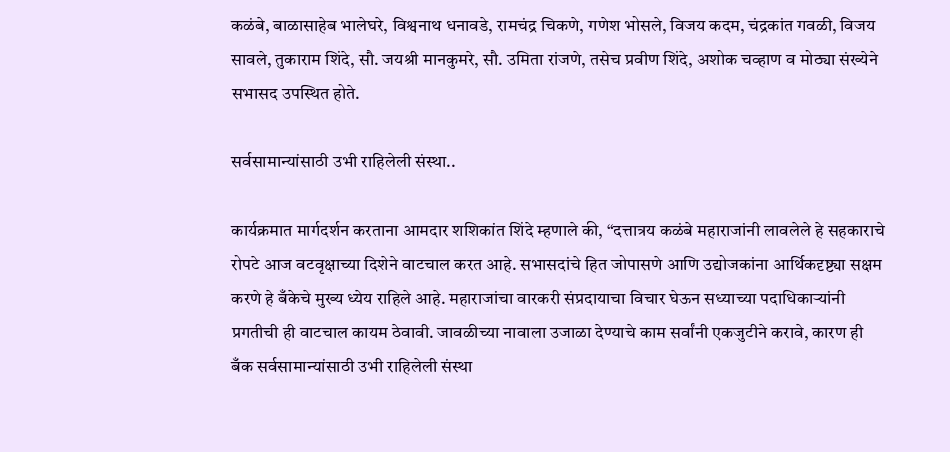कळंबे, बाळासाहेब भालेघरे, विश्वनाथ धनावडे, रामचंद्र चिकणे, गणेश भोसले, विजय कदम, चंद्रकांत गवळी, विजय सावले, तुकाराम शिंदे, सौ. जयश्री मानकुमरे, सौ. उमिता रांजणे, तसेच प्रवीण शिंदे, अशोक चव्हाण व मोठ्या संख्येने सभासद उपस्थित होते.

सर्वसामान्यांसाठी उभी राहिलेली संस्था..

कार्यक्रमात मार्गदर्शन करताना आमदार शशिकांत शिंदे म्हणाले की, “दत्तात्रय कळंबे महाराजांनी लावलेले हे सहकाराचे रोपटे आज वटवृक्षाच्या दिशेने वाटचाल करत आहे. सभासदांचे हित जोपासणे आणि उद्योजकांना आर्थिकदृष्ट्या सक्षम करणे हे बँकेचे मुख्य ध्येय राहिले आहे. महाराजांचा वारकरी संप्रदायाचा विचार घेऊन सध्याच्या पदाधिकाऱ्यांनी प्रगतीची ही वाटचाल कायम ठेवावी. जावळीच्या नावाला उजाळा देण्याचे काम सर्वांनी एकजुटीने करावे, कारण ही बँक सर्वसामान्यांसाठी उभी राहिलेली संस्था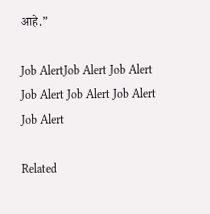आहे.”

Job AlertJob Alert Job Alert Job Alert Job Alert Job Alert Job Alert

Related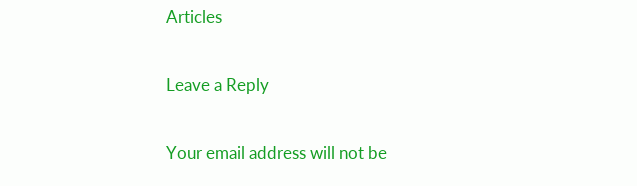Articles

Leave a Reply

Your email address will not be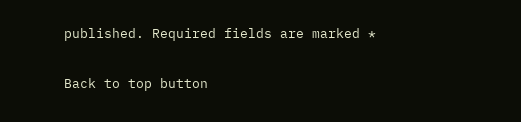published. Required fields are marked *

Back to top button